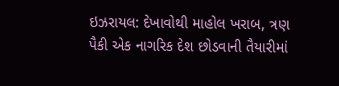ઇઝરાયલ: દેખાવોથી માહોલ ખરાબ, ત્રણ પૈકી એક નાગરિક દેશ છોડવાની તૈયારીમાં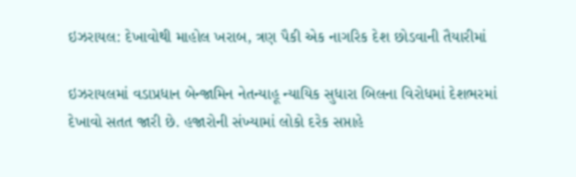ઇઝરાયલ: દેખાવોથી માહોલ ખરાબ, ત્રણ પૈકી એક નાગરિક દેશ છોડવાની તૈયારીમાં

ઇઝરાયલમાં વડાપ્રધાન બેન્જામિન નેતન્યાહૂ ન્યાયિક સુધારા બિલના વિરોધમાં દેશભરમાં દેખાવો સતત જારી છે. હજારોની સંખ્યામાં લોકો દરેક સપ્તાહે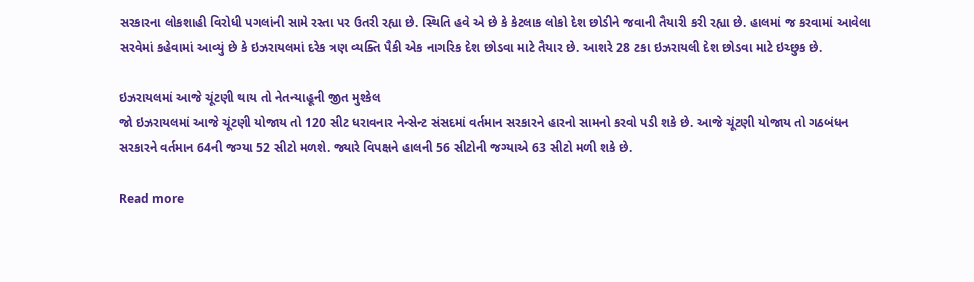સરકારના લોકશાહી વિરોધી પગલાંની સામે રસ્તા પર ઉતરી રહ્યા છે. સ્થિતિ હવે એ છે કે કેટલાક લોકો દેશ છોડીને જવાની તૈયારી કરી રહ્યા છે. હાલમાં જ કરવામાં આવેલા સરવેમાં કહેવામાં આવ્યું છે કે ઇઝરાયલમાં દરેક ત્રણ વ્યક્તિ પૈકી એક નાગરિક દેશ છોડવા માટે તૈયાર છે. આશરે 28 ટકા ઇઝરાયલી દેશ છોડવા માટે ઇચ્છુક છે.

ઇઝરાયલમાં આજે ચૂંટણી થાય તો નેતન્યાહૂની જીત મુશ્કેલ
જો ઇઝરાયલમાં આજે ચૂંટણી યોજાય તો 120 સીટ ધરાવનાર નેન્સેન્ટ સંસદમાં વર્તમાન સરકારને હારનો સામનો કરવો પડી શકે છે. આજે ચૂંટણી યોજાય તો ગઠબંધન સરકારને વર્તમાન 64ની જગ્યા 52 સીટો મળશે. જ્યારે વિપક્ષને હાલની 56 સીટોની જગ્યાએ 63 સીટો મળી શકે છે.

Read more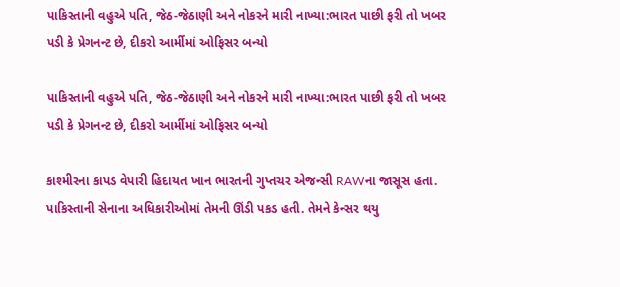પાકિસ્તાની વહુએ પતિ, જેઠ-જેઠાણી અને નોકરને મારી નાખ્યા:ભારત પાછી ફરી તો ખબર પડી કે પ્રેગનન્ટ છે, દીકરો આર્મીમાં ઓફિસર બન્યો

પાકિસ્તાની વહુએ પતિ, જેઠ-જેઠાણી અને નોકરને મારી નાખ્યા:ભારત પાછી ફરી તો ખબર પડી કે પ્રેગનન્ટ છે, દીકરો આર્મીમાં ઓફિસર બન્યો

કાશ્મીરના કાપડ વેપારી હિદાયત ખાન ભારતની ગુપ્તચર એજન્સી RAWના જાસૂસ હતા. પાકિસ્તાની સેનાના અધિકારીઓમાં તેમની ઊંડી પકડ હતી. તેમને કેન્સર થયુ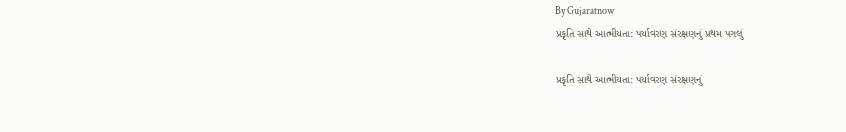By Gujaratnow
પ્રકૃતિ સાથે આત્મીયતા: પર્યાવરણ સંરક્ષણનું પ્રથમ પગલું

પ્રકૃતિ સાથે આત્મીયતા: પર્યાવરણ સંરક્ષણનું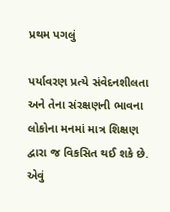પ્રથમ પગલું

પર્યાવરણ પ્રત્યે સંવેદનશીલતા અને તેના સંરક્ષણની ભાવના લોકોના મનમાં માત્ર શિક્ષણ દ્વારા જ વિકસિત થઈ શકે છે. એવું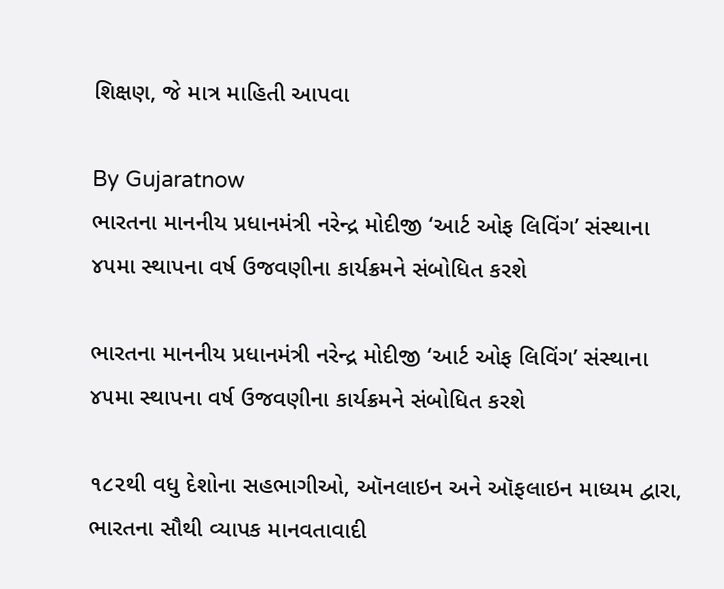શિક્ષણ, જે માત્ર માહિતી આપવા

By Gujaratnow
ભારતના માનનીય પ્રધાનમંત્રી નરેન્દ્ર મોદીજી ‘આર્ટ ઓફ લિવિંગ’ સંસ્થાના ૪૫મા સ્થાપના વર્ષ ઉજવણીના કાર્યક્રમને સંબોધિત કરશે

ભારતના માનનીય પ્રધાનમંત્રી નરેન્દ્ર મોદીજી ‘આર્ટ ઓફ લિવિંગ’ સંસ્થાના ૪૫મા સ્થાપના વર્ષ ઉજવણીના કાર્યક્રમને સંબોધિત કરશે

૧૮૨થી વધુ દેશોના સહભાગીઓ, ઑનલાઇન અને ઑફલાઇન માધ્યમ દ્વારા, ભારતના સૌથી વ્યાપક માનવતાવાદી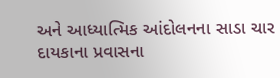અને આધ્યાત્મિક આંદોલનના સાડા ચાર દાયકાના પ્રવાસના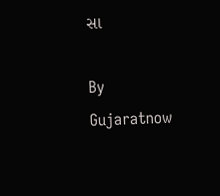સા

By Gujaratnow